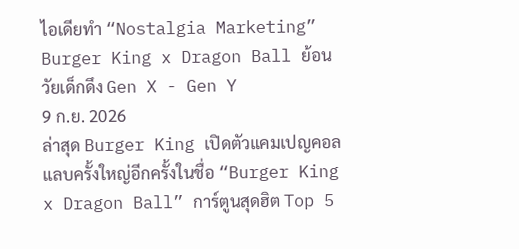ไอเดียทำ “Nostalgia Marketing” Burger King x Dragon Ball ย้อนวัยเด็กดึง Gen X - Gen Y
9 ก.ย. 2026
ล่าสุด Burger King เปิดตัวแคมเปญคอลแลบครั้งใหญ่อีกครั้งในชื่อ “Burger King x Dragon Ball” การ์ตูนสุดฮิต Top 5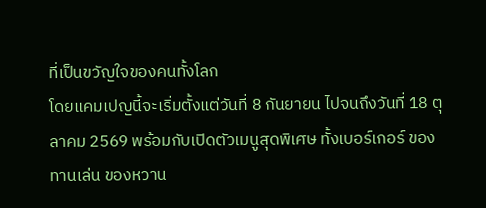ที่เป็นขวัญใจของคนทั้งโลก
โดยแคมเปญนี้จะเริ่มตั้งแต่วันที่ 8 กันยายน ไปจนถึงวันที่ 18 ตุลาคม 2569 พร้อมกับเปิดตัวเมนูสุดพิเศษ ทั้งเบอร์เกอร์ ของทานเล่น ของหวาน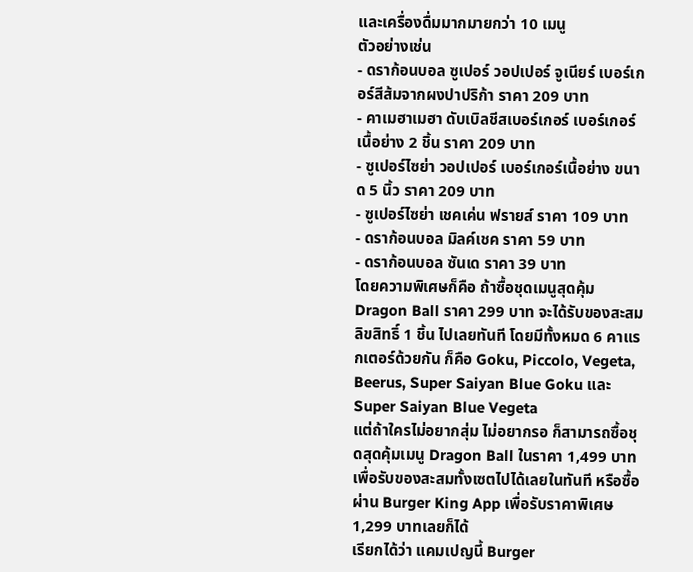และเครื่องดื่มมากมายกว่า 10 เมนู
ตัวอย่างเช่น
- ดราก้อนบอล ซูเปอร์ วอปเปอร์ จูเนียร์ เบอร์เกอร์สีส้มจากผงปาปริก้า ราคา 209 บาท
- คาเมฮาเมฮา ดับเบิลชีสเบอร์เกอร์ เบอร์เกอร์เนื้อย่าง 2 ชิ้น ราคา 209 บาท
- ซูเปอร์ไซย่า วอปเปอร์ เบอร์เกอร์เนื้อย่าง ขนาด 5 นิ้ว ราคา 209 บาท
- ซูเปอร์ไซย่า เชคเค่น ฟรายส์ ราคา 109 บาท
- ดราก้อนบอล มิลค์เชค ราคา 59 บาท
- ดราก้อนบอล ซันเด ราคา 39 บาท
โดยความพิเศษก็คือ ถ้าซื้อชุดเมนูสุดคุ้ม Dragon Ball ราคา 299 บาท จะได้รับของสะสมลิขสิทธิ์ 1 ชิ้น ไปเลยทันที โดยมีทั้งหมด 6 คาแรกเตอร์ด้วยกัน ก็คือ Goku, Piccolo, Vegeta, Beerus, Super Saiyan Blue Goku และ Super Saiyan Blue Vegeta
แต่ถ้าใครไม่อยากสุ่ม ไม่อยากรอ ก็สามารถซื้อชุดสุดคุ้มเมนู Dragon Ball ในราคา 1,499 บาท เพื่อรับของสะสมทั้งเซตไปได้เลยในทันที หรือซื้อผ่าน Burger King App เพื่อรับราคาพิเศษ 1,299 บาทเลยก็ได้
เรียกได้ว่า แคมเปญนี้ Burger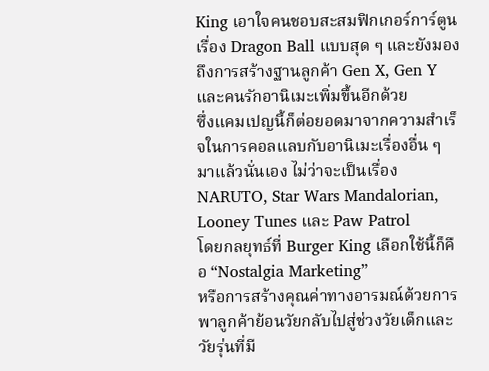King เอาใจคนชอบสะสมฟิกเกอร์การ์ตูนเรื่อง Dragon Ball แบบสุด ๆ และยังมองถึงการสร้างฐานลูกค้า Gen X, Gen Y และคนรักอานิเมะเพิ่มขึ้นอีกด้วย
ซึ่งแคมเปญนี้ก็ต่อยอดมาจากความสำเร็จในการคอลแลบกับอานิเมะเรื่องอื่น ๆ มาแล้วนั่นเอง ไม่ว่าจะเป็นเรื่อง NARUTO, Star Wars Mandalorian, Looney Tunes และ Paw Patrol
โดยกลยุทธ์ที่ Burger King เลือกใช้นี้ก็คือ “Nostalgia Marketing”
หรือการสร้างคุณค่าทางอารมณ์ด้วยการพาลูกค้าย้อนวัยกลับไปสู่ช่วงวัยเด็กและวัยรุ่นที่มี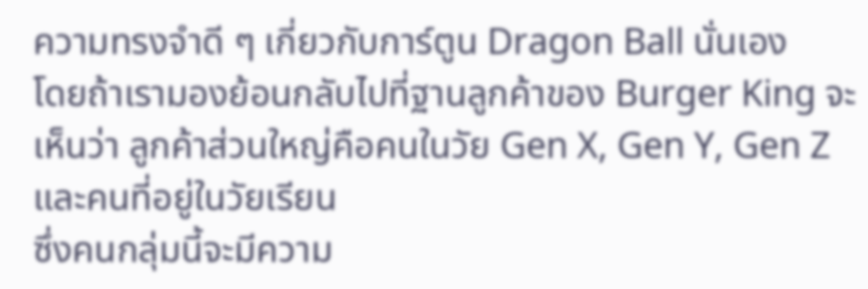ความทรงจำดี ๆ เกี่ยวกับการ์ตูน Dragon Ball นั่นเอง
โดยถ้าเรามองย้อนกลับไปที่ฐานลูกค้าของ Burger King จะเห็นว่า ลูกค้าส่วนใหญ่คือคนในวัย Gen X, Gen Y, Gen Z และคนที่อยู่ในวัยเรียน
ซึ่งคนกลุ่มนี้จะมีความ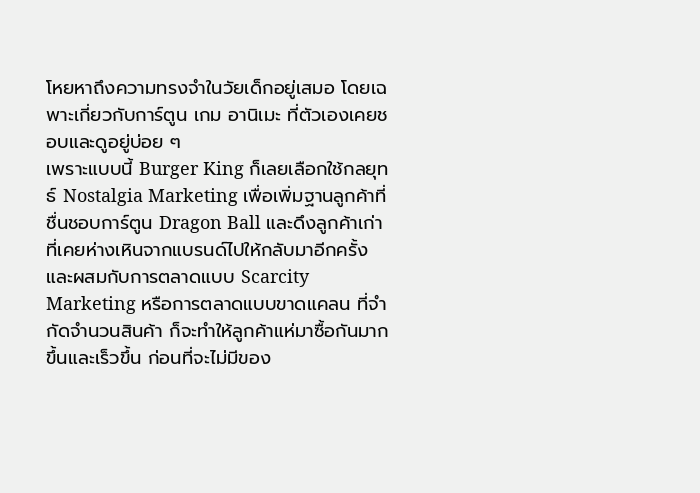โหยหาถึงความทรงจำในวัยเด็กอยู่เสมอ โดยเฉพาะเกี่ยวกับการ์ตูน เกม อานิเมะ ที่ตัวเองเคยชอบและดูอยู่บ่อย ๆ
เพราะแบบนี้ Burger King ก็เลยเลือกใช้กลยุทธ์ Nostalgia Marketing เพื่อเพิ่มฐานลูกค้าที่ชื่นชอบการ์ตูน Dragon Ball และดึงลูกค้าเก่าที่เคยห่างเหินจากแบรนด์ไปให้กลับมาอีกครั้ง
และผสมกับการตลาดแบบ Scarcity Marketing หรือการตลาดแบบขาดแคลน ที่จำกัดจำนวนสินค้า ก็จะทำให้ลูกค้าแห่มาซื้อกันมากขึ้นและเร็วขึ้น ก่อนที่จะไม่มีของ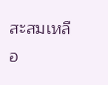สะสมเหลือ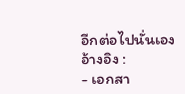อีกต่อไปนั่นเอง
อ้างอิง :
- เอกสา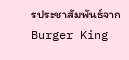รประชาสัมพันธ์จาก Burger King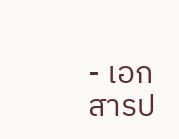- เอกสารป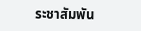ระชาสัมพัน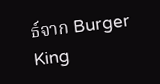ธ์จาก Burger King